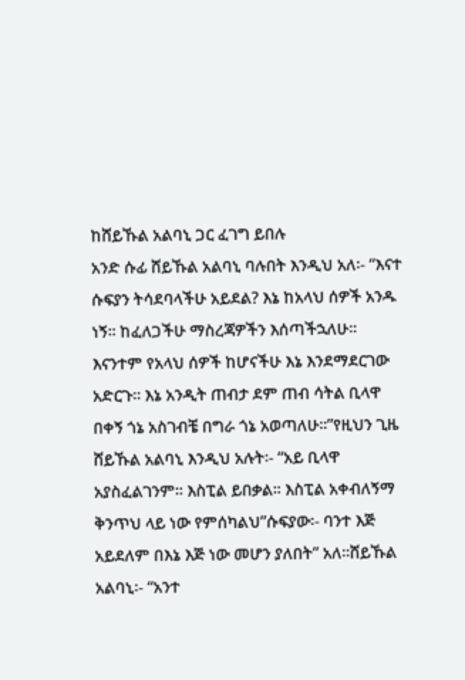ከሸይኹል አልባኒ ጋር ፈገግ ይበሉ
አንድ ሱፊ ሸይኹል አልባኒ ባሉበት እንዲህ አለ፡- “እናተ ሱፍያን ትሳደባላችሁ አይደል? እኔ ከአላህ ሰዎች አንዱ ነኝ፡፡ ከፈለጋችሁ ማስረጃዎችን እሰጣችኋለሁ፡፡ እናንተም የአላህ ሰዎች ከሆናችሁ እኔ እንደማደርገው አድርጉ፡፡ እኔ አንዲት ጠብታ ደም ጠብ ሳትል ቢላዋ በቀኝ ጎኔ አስገብቼ በግራ ጎኔ አወጣለሁ፡፡”የዚህን ጊዜ ሸይኹል አልባኒ እንዲህ አሉት፡- “አይ ቢላዋ አያስፈልገንም፡፡ እስፒል ይበቃል፡፡ እስፒል አቀብለኝማ ቅንጥህ ላይ ነው የምሰካልህ”ሱፍያው፡- ባንተ እጅ አይደለም በእኔ እጅ ነው መሆን ያለበት” አለ፡፡ሸይኹል አልባኒ፡- “አንተ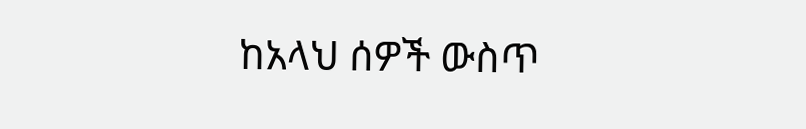ከአላህ ሰዎች ውስጥ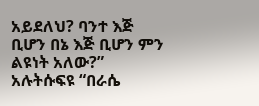አይደለህ? ባንተ እጅ ቢሆን በኔ እጅ ቢሆን ምን ልዩነት አለው?” አሉትሱፍዩ “በራሴ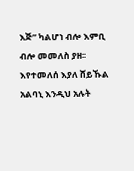እጅ” ካልሆነ ብሎ እምቢ ብሎ መመለስ ያዘ፡፡ እየተመለሰ እያለ ሸይኹል አልባኒ እንዲህ አሉት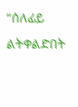“ሰለፊይ ልትቀልድበት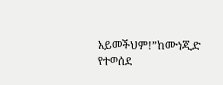አይመችህም!”ከሙነጂድ የተወሰደ